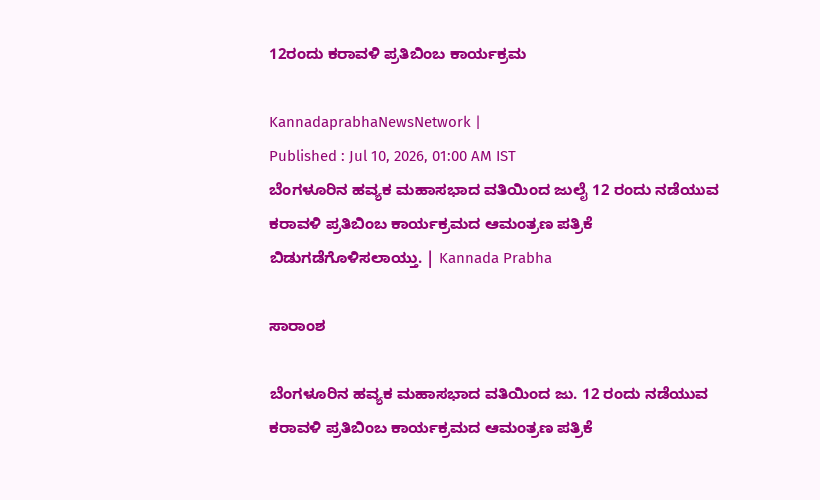12ರಂದು ಕರಾವಳಿ ಪ್ರತಿಬಿಂಬ ಕಾರ್ಯಕ್ರಮ

KannadaprabhaNewsNetwork |
Published : Jul 10, 2026, 01:00 AM IST
ಬೆಂಗಳೂರಿನ ಹವ್ಯಕ ಮಹಾಸಭಾದ ವತಿಯಿಂದ ಜುಲೈ 12 ರಂದು ನಡೆಯುವ ಕರಾವಳಿ ಪ್ರತಿಬಿಂಬ ಕಾರ್ಯಕ್ರಮದ ಆಮಂತ್ರಣ ಪತ್ರಿಕೆ ಬಿಡುಗಡೆಗೊಳಿಸಲಾಯ್ತು. | Kannada Prabha

ಸಾರಾಂಶ

ಬೆಂಗಳೂರಿನ ಹವ್ಯಕ ಮಹಾಸಭಾದ ವತಿಯಿಂದ ಜು. 12 ರಂದು ನಡೆಯುವ ಕರಾವಳಿ ಪ್ರತಿಬಿಂಬ ಕಾರ್ಯಕ್ರಮದ ಆಮಂತ್ರಣ ಪತ್ರಿಕೆ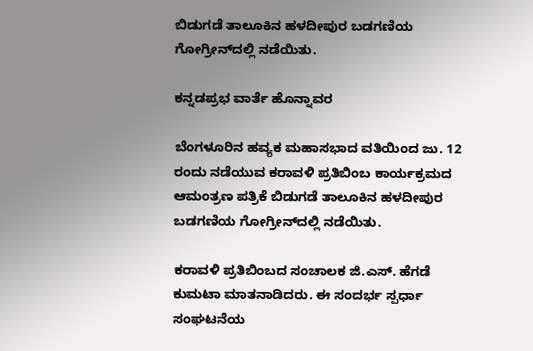ಬಿಡುಗಡೆ ತಾಲೂಕಿನ ಹಳದೀಪುರ ಬಡಗಣಿಯ ಗೋಗ್ರೀನ್‌ದಲ್ಲಿ ನಡೆಯಿತು.

ಕನ್ನಡಪ್ರಭ ವಾರ್ತೆ ಹೊನ್ನಾವರ

ಬೆಂಗಳೂರಿನ ಹವ್ಯಕ ಮಹಾಸಭಾದ ವತಿಯಿಂದ ಜು. 12 ರಂದು ನಡೆಯುವ ಕರಾವಳಿ ಪ್ರತಿಬಿಂಬ ಕಾರ್ಯಕ್ರಮದ ಆಮಂತ್ರಣ ಪತ್ರಿಕೆ ಬಿಡುಗಡೆ ತಾಲೂಕಿನ ಹಳದೀಪುರ ಬಡಗಣಿಯ ಗೋಗ್ರೀನ್‌ದಲ್ಲಿ ನಡೆಯಿತು.

ಕರಾವಳಿ ಪ್ರತಿಬಿಂಬದ ಸಂಚಾಲಕ ಜಿ.ಎಸ್. ಹೆಗಡೆ ಕುಮಟಾ ಮಾತನಾಡಿದರು. ಈ ಸಂದರ್ಭ ಸ್ಪರ್ಧಾ ಸಂಘಟನೆಯ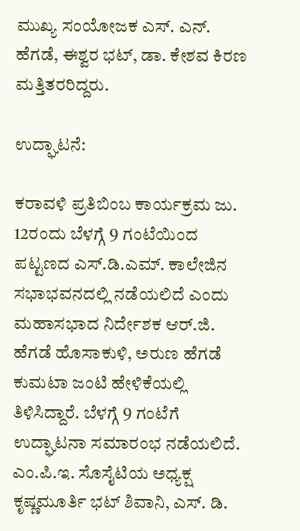ಮುಖ್ಯ ಸಂಯೋಜಕ ಎಸ್. ಎನ್. ಹೆಗಡೆ, ಈಶ್ವರ ಭಟ್, ಡಾ. ಕೇಶವ ಕಿರಣ ಮತ್ತಿತರರಿದ್ದರು.

ಉದ್ಘಾಟನೆ:

ಕರಾವಳಿ ಪ್ರತಿಬಿಂಬ ಕಾರ್ಯಕ್ರಮ ಜು. 12ರಂದು ಬೆಳಗ್ಗೆ 9 ಗಂಟೆಯಿಂದ ಪಟ್ಟಣದ ಎಸ್.ಡಿ.ಎಮ್. ಕಾಲೇಜಿನ ಸಭಾಭವನದಲ್ಲಿ ನಡೆಯಲಿದೆ ಎಂದು ಮಹಾಸಭಾದ ನಿರ್ದೇಶಕ ಆರ್‌.ಜಿ. ಹೆಗಡೆ ಹೊಸಾಕುಳಿ, ಅರುಣ ಹೆಗಡೆ ಕುಮಟಾ ಜಂಟಿ ಹೇಳಿಕೆಯಲ್ಲಿ ತಿಳಿಸಿದ್ದಾರೆ. ಬೆಳಗ್ಗೆ 9 ಗಂಟೆಗೆ ಉದ್ಘಾಟನಾ ಸಮಾರಂಭ ನಡೆಯಲಿದೆ. ಎಂ.ಪಿ.ಇ. ಸೊಸೈಟಿಯ ಅಧ್ಯಕ್ಷ ಕೃಷ್ಣಮೂರ್ತಿ ಭಟ್ ಶಿವಾನಿ, ಎಸ್. ಡಿ.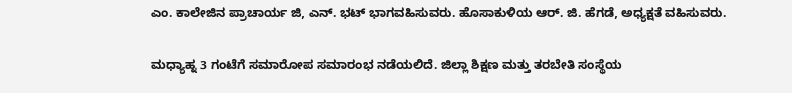ಎಂ. ಕಾಲೇಜಿನ ಪ್ರಾಚಾರ್ಯ ಜಿ, ಎನ್. ಭಟ್ ಭಾಗವಹಿಸುವರು. ಹೊಸಾಕುಳಿಯ ಆರ್. ಜಿ. ಹೆಗಡೆ, ಅಧ್ಯಕ್ಷತೆ ವಹಿಸುವರು.

ಮಧ್ಯಾಹ್ನ 3 ಗಂಟೆಗೆ ಸಮಾರೋಪ ಸಮಾರಂಭ ನಡೆಯಲಿದೆ. ಜಿಲ್ಲಾ ಶಿಕ್ಷಣ ಮತ್ತು ತರಬೇತಿ ಸಂಸ್ಥೆಯ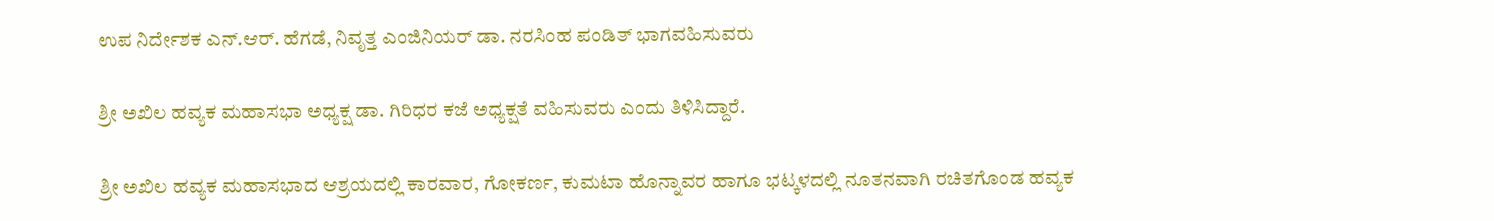ಉಪ ನಿರ್ದೇಶಕ ಎನ್.ಆರ್. ಹೆಗಡೆ, ನಿವೃತ್ತ ಎಂಜಿನಿಯರ್ ಡಾ. ನರಸಿಂಹ ಪಂಡಿತ್ ಭಾಗವಹಿಸುವರು‌

ಶ್ರೀ ಅಖಿಲ ಹವ್ಯಕ ಮಹಾಸಭಾ ಅಧ್ಯಕ್ಷ ಡಾ. ಗಿರಿಧರ ಕಜೆ ಅಧ್ಯಕ್ಷತೆ ವಹಿಸುವರು ಎಂದು ತಿಳಿಸಿದ್ದಾರೆ.

ಶ್ರೀ ಅಖಿಲ ಹವ್ಯಕ ಮಹಾಸಭಾದ ಆಶ್ರಯದಲ್ಲಿ ಕಾರವಾರ, ಗೋಕರ್ಣ, ಕುಮಟಾ ಹೊನ್ನಾವರ ಹಾಗೂ ಭಟ್ಕಳದಲ್ಲಿ ನೂತನವಾಗಿ ರಚಿತಗೊಂಡ ಹವ್ಯಕ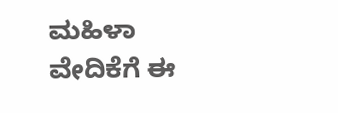ಮಹಿಳಾ ವೇದಿಕೆಗೆ ಈ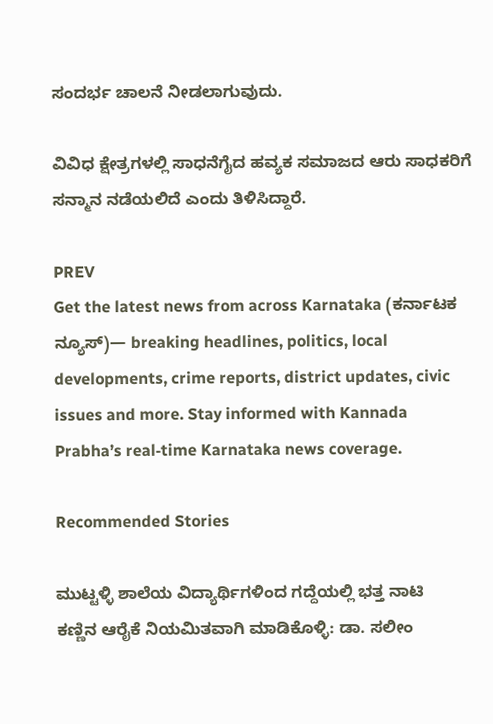ಸಂದರ್ಭ ಚಾಲನೆ ನೀಡಲಾಗುವುದು.

ವಿವಿಧ ಕ್ಷೇತ್ರಗಳಲ್ಲಿ ಸಾಧನೆಗೈದ ಹವ್ಯಕ ಸಮಾಜದ ಆರು ಸಾಧಕರಿಗೆ ಸನ್ಮಾನ ನಡೆಯಲಿದೆ ಎಂದು ತಿಳಿಸಿದ್ದಾರೆ.

PREV
Get the latest news from across Karnataka (ಕರ್ನಾಟಕ ನ್ಯೂಸ್)— breaking headlines, politics, local developments, crime reports, district updates, civic issues and more. Stay informed with Kannada Prabha’s real‑time Karnataka news coverage.

Recommended Stories

ಮುಟ್ಟಳ್ಳಿ ಶಾಲೆಯ ವಿದ್ಯಾರ್ಥಿಗಳಿಂದ ಗದ್ದೆಯಲ್ಲಿ ಭತ್ತ ನಾಟಿ
ಕಣ್ಣಿನ ಆರೈಕೆ ನಿಯಮಿತವಾಗಿ ಮಾಡಿಕೊಳ್ಳಿ: ಡಾ. ಸಲೀಂ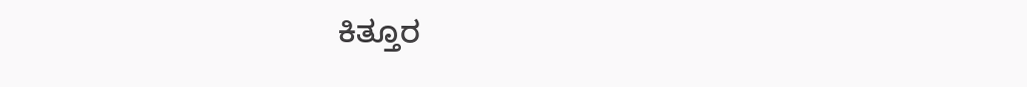ಕಿತ್ತೂರ